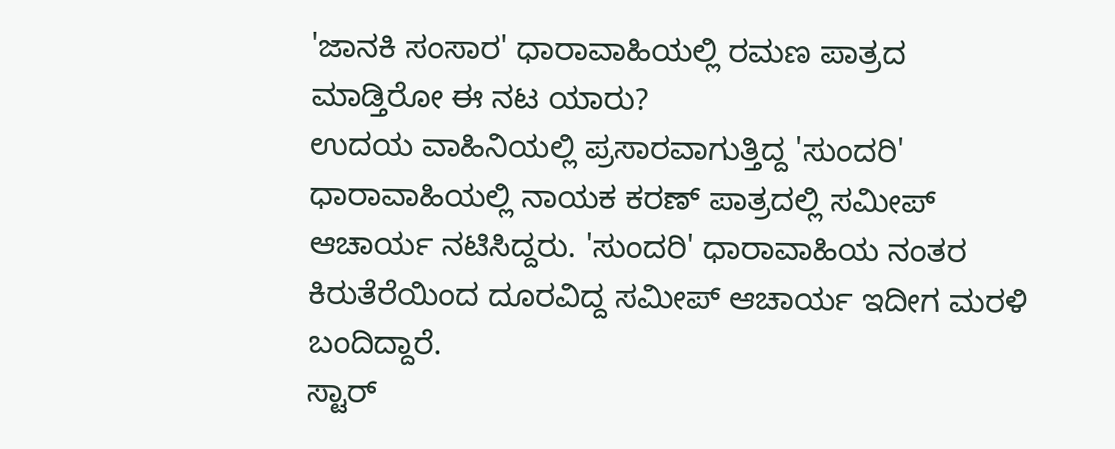'ಜಾನಕಿ ಸಂಸಾರ' ಧಾರಾವಾಹಿಯಲ್ಲಿ ರಮಣ ಪಾತ್ರದ ಮಾಡ್ತಿರೋ ಈ ನಟ ಯಾರು?
ಉದಯ ವಾಹಿನಿಯಲ್ಲಿ ಪ್ರಸಾರವಾಗುತ್ತಿದ್ದ 'ಸುಂದರಿ' ಧಾರಾವಾಹಿಯಲ್ಲಿ ನಾಯಕ ಕರಣ್ ಪಾತ್ರದಲ್ಲಿ ಸಮೀಪ್ ಆಚಾರ್ಯ ನಟಿಸಿದ್ದರು. 'ಸುಂದರಿ' ಧಾರಾವಾಹಿಯ ನಂತರ ಕಿರುತೆರೆಯಿಂದ ದೂರವಿದ್ದ ಸಮೀಪ್ ಆಚಾರ್ಯ ಇದೀಗ ಮರಳಿ ಬಂದಿದ್ದಾರೆ.
ಸ್ಟಾರ್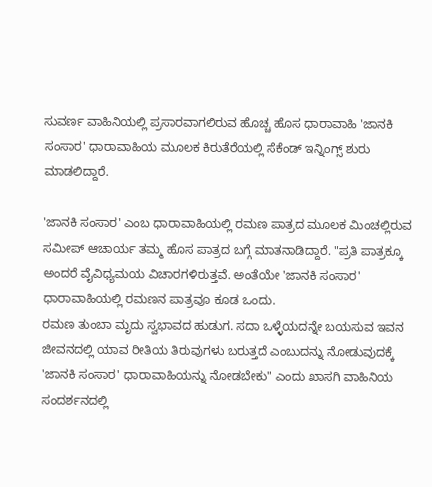ಸುವರ್ಣ ವಾಹಿನಿಯಲ್ಲಿ ಪ್ರಸಾರವಾಗಲಿರುವ ಹೊಚ್ಚ ಹೊಸ ಧಾರಾವಾಹಿ 'ಜಾನಕಿ ಸಂಸಾರ' ಧಾರಾವಾಹಿಯ ಮೂಲಕ ಕಿರುತೆರೆಯಲ್ಲಿ ಸೆಕೆಂಡ್ ಇನ್ನಿಂಗ್ಸ್ ಶುರು ಮಾಡಲಿದ್ದಾರೆ.

'ಜಾನಕಿ ಸಂಸಾರ' ಎಂಬ ಧಾರಾವಾಹಿಯಲ್ಲಿ ರಮಣ ಪಾತ್ರದ ಮೂಲಕ ಮಿಂಚಲ್ಲಿರುವ ಸಮೀಪ್ ಆಚಾರ್ಯ ತಮ್ಮ ಹೊಸ ಪಾತ್ರದ ಬಗ್ಗೆ ಮಾತನಾಡಿದ್ದಾರೆ. "ಪ್ರತಿ ಪಾತ್ರಕ್ಕೂ ಅಂದರೆ ವೈವಿಧ್ಯಮಯ ವಿಚಾರಗಳಿರುತ್ತವೆ. ಅಂತೆಯೇ 'ಜಾನಕಿ ಸಂಸಾರ' ಧಾರಾವಾಹಿಯಲ್ಲಿ ರಮಣನ ಪಾತ್ರವೂ ಕೂಡ ಒಂದು.
ರಮಣ ತುಂಬಾ ಮೃದು ಸ್ವಭಾವದ ಹುಡುಗ. ಸದಾ ಒಳ್ಳೆಯದನ್ನೇ ಬಯಸುವ ಇವನ ಜೀವನದಲ್ಲಿ ಯಾವ ರೀತಿಯ ತಿರುವುಗಳು ಬರುತ್ತದೆ ಎಂಬುದನ್ನು ನೋಡುವುದಕ್ಕೆ 'ಜಾನಕಿ ಸಂಸಾರ' ಧಾರಾವಾಹಿಯನ್ನು ನೋಡಬೇಕು" ಎಂದು ಖಾಸಗಿ ವಾಹಿನಿಯ ಸಂದರ್ಶನದಲ್ಲಿ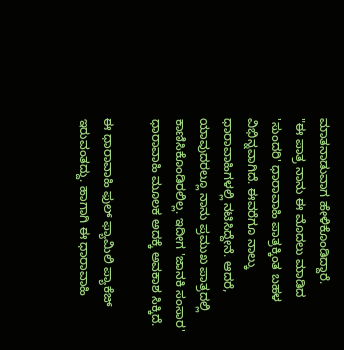ಮಾತನಾಡುವಾಗ ಹೇಳಿಕೊಂಡಿದ್ದಾರೆ.
"ಈ ಪಾತ್ರ ನಾನು ಈ ಮೊದಲು ಮಾಡಿದ 'ಸುಂದರಿ' ಧಾರಾವಾಹಿ ಪಾತ್ರಕ್ಕಿಂತ ಬಹಳ ವಿಭಿನ್ನವಾಗಿದೆ. ಈವರೆಗೂ ನಾಲ್ಕು ಧಾರಾವಾಹಿಗಳಲ್ಲಿ ನಟಿಸಿದ್ದೇನೆ. ಆದರೆ, ಯಾವುದರಲ್ಲೂ ನಾನು ಪ್ರಮುಖ ಪಾತ್ರದಲ್ಲಿ ಕಾಣಿಸಿಕೊಂಡಿರಲಿಲ್ಲ. ಇದೀಗ 'ಜಾನಕಿ ಸಂಸಾರ' ಧಾರಾವಾಹಿ ಮೂಲಕ ಅದಕ್ಕೆ ಅವಕಾಶ ಸಿಕ್ಕಿದೆ.

ಈ ಧಾರಾವಾಹಿ ಫುಲ್ ಫ್ಯಾಮಿಲಿ ಪ್ಯಾಕೆಜ್ ಇರುವಂತದ್ದು. ಹಾಗಾಗಿ ಈ ಧಾರಾವಾಹಿ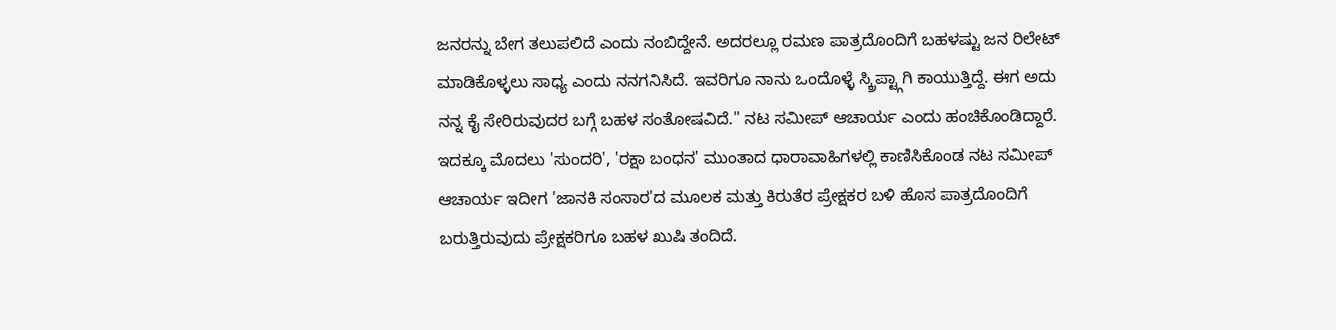ಜನರನ್ನು ಬೇಗ ತಲುಪಲಿದೆ ಎಂದು ನಂಬಿದ್ದೇನೆ. ಅದರಲ್ಲೂ ರಮಣ ಪಾತ್ರದೊಂದಿಗೆ ಬಹಳಷ್ಟು ಜನ ರಿಲೇಟ್ ಮಾಡಿಕೊಳ್ಳಲು ಸಾಧ್ಯ ಎಂದು ನನಗನಿಸಿದೆ. ಇವರಿಗೂ ನಾನು ಒಂದೊಳ್ಳೆ ಸ್ಕ್ರಿಪ್ಟ್ಗಾಗಿ ಕಾಯುತ್ತಿದ್ದೆ. ಈಗ ಅದು ನನ್ನ ಕೈ ಸೇರಿರುವುದರ ಬಗ್ಗೆ ಬಹಳ ಸಂತೋಷವಿದೆ." ನಟ ಸಮೀಪ್ ಆಚಾರ್ಯ ಎಂದು ಹಂಚಿಕೊಂಡಿದ್ದಾರೆ.
ಇದಕ್ಕೂ ಮೊದಲು 'ಸುಂದರಿ', 'ರಕ್ಷಾ ಬಂಧನ' ಮುಂತಾದ ಧಾರಾವಾಹಿಗಳಲ್ಲಿ ಕಾಣಿಸಿಕೊಂಡ ನಟ ಸಮೀಪ್ ಆಚಾರ್ಯ ಇದೀಗ 'ಜಾನಕಿ ಸಂಸಾರ'ದ ಮೂಲಕ ಮತ್ತು ಕಿರುತೆರ ಪ್ರೇಕ್ಷಕರ ಬಳಿ ಹೊಸ ಪಾತ್ರದೊಂದಿಗೆ ಬರುತ್ತಿರುವುದು ಪ್ರೇಕ್ಷಕರಿಗೂ ಬಹಳ ಖುಷಿ ತಂದಿದೆ.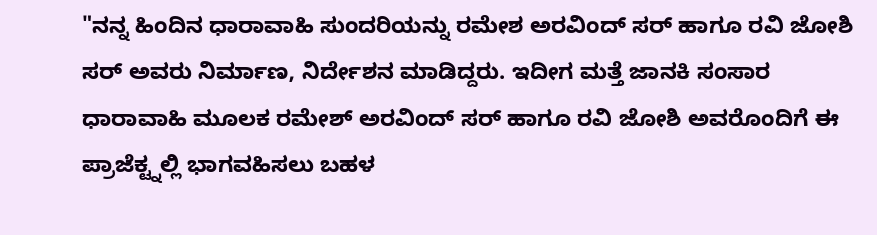"ನನ್ನ ಹಿಂದಿನ ಧಾರಾವಾಹಿ ಸುಂದರಿಯನ್ನು ರಮೇಶ ಅರವಿಂದ್ ಸರ್ ಹಾಗೂ ರವಿ ಜೋಶಿ ಸರ್ ಅವರು ನಿರ್ಮಾಣ, ನಿರ್ದೇಶನ ಮಾಡಿದ್ದರು. ಇದೀಗ ಮತ್ತೆ ಜಾನಕಿ ಸಂಸಾರ ಧಾರಾವಾಹಿ ಮೂಲಕ ರಮೇಶ್ ಅರವಿಂದ್ ಸರ್ ಹಾಗೂ ರವಿ ಜೋಶಿ ಅವರೊಂದಿಗೆ ಈ ಪ್ರಾಜೆಕ್ಟ್ನಲ್ಲಿ ಭಾಗವಹಿಸಲು ಬಹಳ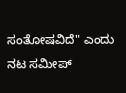ಸಂತೋಷವಿದೆ" ಎಂದು ನಟ ಸಮೀಪ್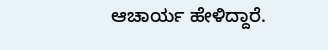ಆಚಾರ್ಯ ಹೇಳಿದ್ದಾರೆ.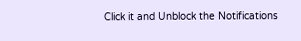Click it and Unblock the Notifications